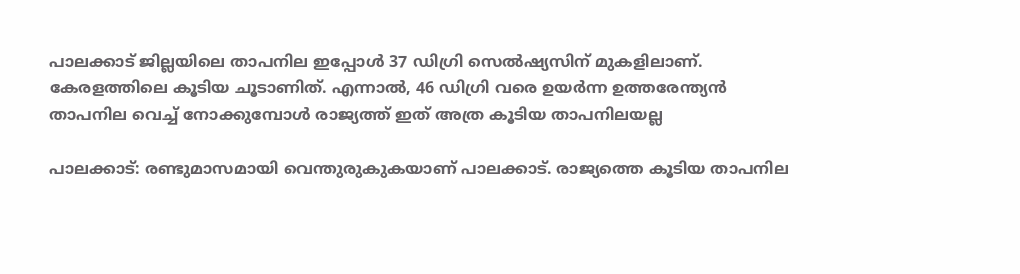പാലക്കാട് ജില്ലയിലെ താപനില ഇപ്പോൾ 37 ഡിഗ്രി സെൽഷ്യസിന് മുകളിലാണ്. കേരളത്തിലെ കൂടിയ ചൂടാണിത്. എന്നാൽ, 46 ഡിഗ്രി വരെ ഉയർന്ന ഉത്തരേന്ത്യൻ താപനില വെച്ച് നോക്കുമ്പോൾ രാജ്യത്ത് ഇത് അത്ര കൂടിയ താപനിലയല്ല

പാലക്കാട്: രണ്ടുമാസമായി വെന്തുരുകുകയാണ് പാലക്കാട്. രാജ്യത്തെ കൂടിയ താപനില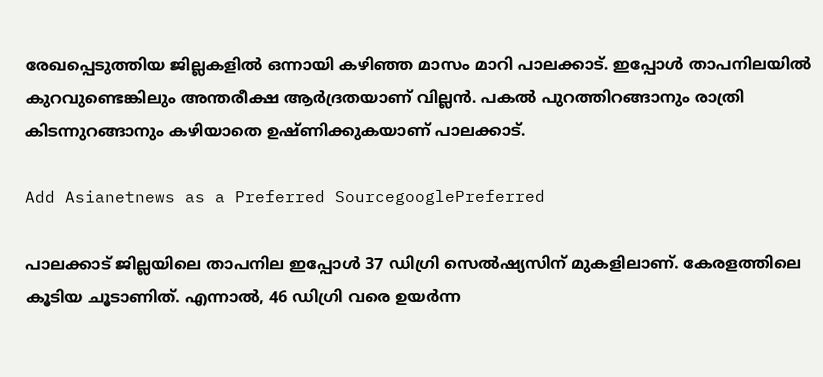രേഖപ്പെടുത്തിയ ജില്ലകളിൽ ഒന്നായി കഴിഞ്ഞ മാസം മാറി പാലക്കാട്. ഇപ്പോൾ താപനിലയിൽ കുറവുണ്ടെങ്കിലും അന്തരീക്ഷ ആർദ്രതയാണ് വില്ലൻ. പകൽ പുറത്തിറങ്ങാനും രാത്രി കിടന്നുറങ്ങാനും കഴിയാതെ ഉഷ്ണിക്കുകയാണ് പാലക്കാട്.

Add Asianetnews as a Preferred SourcegooglePreferred

പാലക്കാട് ജില്ലയിലെ താപനില ഇപ്പോൾ 37 ഡിഗ്രി സെൽഷ്യസിന് മുകളിലാണ്. കേരളത്തിലെ കൂടിയ ചൂടാണിത്. എന്നാൽ, 46 ഡിഗ്രി വരെ ഉയർന്ന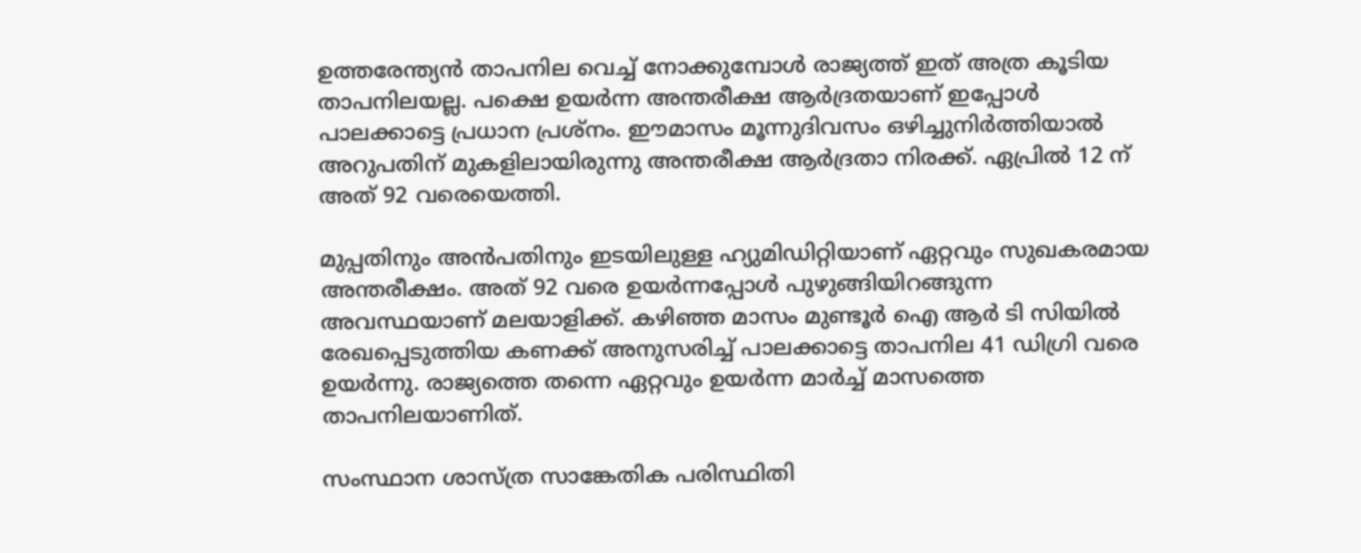ഉത്തരേന്ത്യൻ താപനില വെച്ച് നോക്കുമ്പോൾ രാജ്യത്ത് ഇത് അത്ര കൂടിയ താപനിലയല്ല. പക്ഷെ ഉയർന്ന അന്തരീക്ഷ ആർദ്രതയാണ് ഇപ്പോൾ പാലക്കാട്ടെ പ്രധാന പ്രശ്നം. ഈമാസം മൂന്നുദിവസം ഒഴിച്ചുനിർത്തിയാൽ അറുപതിന് മുകളിലായിരുന്നു അന്തരീക്ഷ ആർദ്രതാ നിരക്ക്. ഏപ്രിൽ 12 ന് അത് 92 വരെയെത്തി.

മുപ്പതിനും അൻപതിനും ഇടയിലുള്ള ഹ്യുമിഡിറ്റിയാണ് ഏറ്റവും സുഖകരമായ അന്തരീക്ഷം. അത് 92 വരെ ഉയർന്നപ്പോൾ പുഴുങ്ങിയിറങ്ങുന്ന അവസ്ഥയാണ് മലയാളിക്ക്. കഴിഞ്ഞ മാസം മുണ്ടൂർ ഐ ആർ ടി സിയിൽ രേഖപ്പെടുത്തിയ കണക്ക് അനുസരിച്ച് പാലക്കാട്ടെ താപനില 41 ഡിഗ്രി വരെ ഉയർന്നു. രാജ്യത്തെ തന്നെ ഏറ്റവും ഉയർന്ന മാർച്ച് മാസത്തെ താപനിലയാണിത്.

സംസ്ഥാന ശാസ്ത്ര സാങ്കേതിക പരിസ്ഥിതി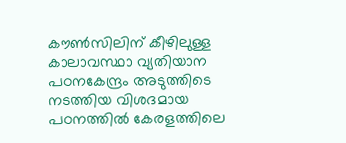കൗൺസിലിന് കീഴിലുള്ള കാലാവസ്ഥാ വ്യതിയാന പഠനകേന്ദ്രം അടുത്തിടെ നടത്തിയ വിശദമായ പഠനത്തിൽ കേരളത്തിലെ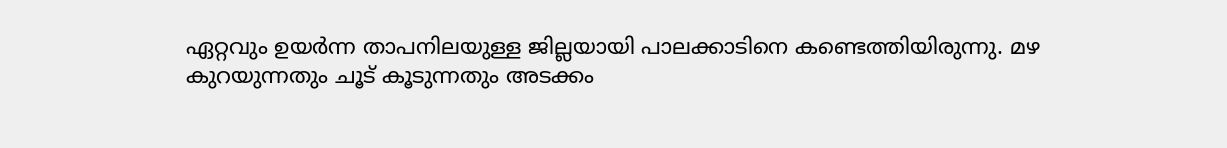ഏറ്റവും ഉയർന്ന താപനിലയുള്ള ജില്ലയായി പാലക്കാടിനെ കണ്ടെത്തിയിരുന്നു. മഴ കുറയുന്നതും ചൂട് കൂടുന്നതും അടക്കം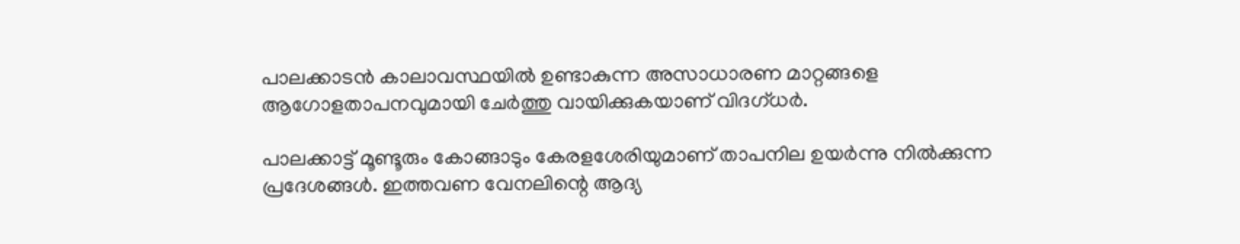പാലക്കാടൻ കാലാവസ്ഥയിൽ ഉണ്ടാകുന്ന അസാധാരണ മാറ്റങ്ങളെ ആഗോളതാപനവുമായി ചേർത്തു വായിക്കുകയാണ് വിദഗ്ധർ.

പാലക്കാട്ട് മൂണ്ടൂരും കോങ്ങാടും കേരളശേരിയുമാണ് താപനില ഉയർന്നു നിൽക്കുന്ന പ്രദേശങ്ങൾ. ഇത്തവണ വേനലിന്റെ ആദ്യ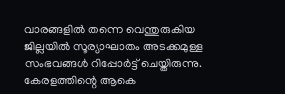വാരങ്ങളിൽ തന്നെ വെന്തുരുകിയ ജില്ലയിൽ സൂര്യാഘാതം അടക്കമുള്ള സംഭവങ്ങൾ റിപ്പോർട്ട് ചെയ്തിരുന്നു. കേരളത്തിന്റെ ആകെ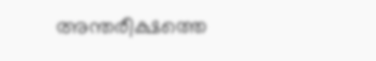അന്തരീക്ഷത്തെ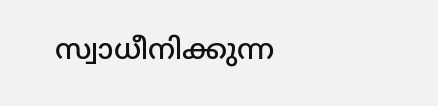സ്വാധീനിക്കുന്ന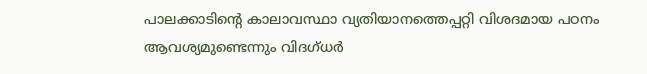പാലക്കാടിന്റെ കാലാവസ്ഥാ വ്യതിയാനത്തെപ്പറ്റി വിശദമായ പഠനം ആവശ്യമുണ്ടെന്നും വിദഗ്ധർ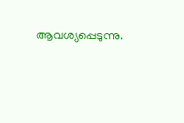ആവശ്യപ്പെടുന്നു.